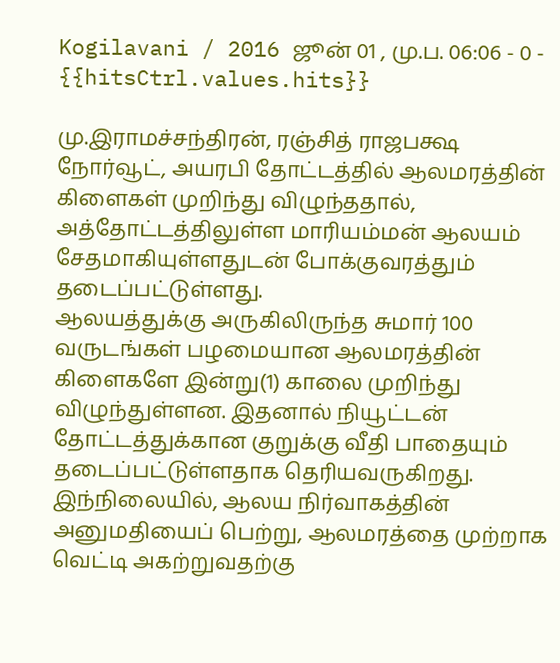Kogilavani / 2016 ஜூன் 01 , மு.ப. 06:06 - 0 - {{hitsCtrl.values.hits}}

மு.இராமச்சந்திரன், ரஞ்சித் ராஜபக்ஷ
நோர்வூட், அயரபி தோட்டத்தில் ஆலமரத்தின் கிளைகள் முறிந்து விழுந்ததால், அத்தோட்டத்திலுள்ள மாரியம்மன் ஆலயம் சேதமாகியுள்ளதுடன் போக்குவரத்தும் தடைப்பட்டுள்ளது.
ஆலயத்துக்கு அருகிலிருந்த சுமார் 100 வருடங்கள் பழமையான ஆலமரத்தின் கிளைகளே இன்று(1) காலை முறிந்து விழுந்துள்ளன. இதனால் நியூட்டன் தோட்டத்துக்கான குறுக்கு வீதி பாதையும் தடைப்பட்டுள்ளதாக தெரியவருகிறது.
இந்நிலையில், ஆலய நிர்வாகத்தின் அனுமதியைப் பெற்று, ஆலமரத்தை முற்றாக வெட்டி அகற்றுவதற்கு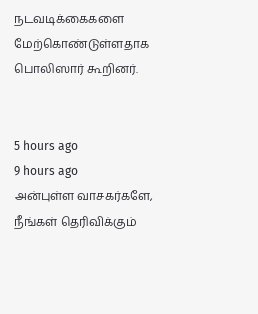நடவடிக்கைகளை மேற்கொண்டுள்ளதாக பொலிஸார் கூறினர்.


5 hours ago
9 hours ago
அன்புள்ள வாசகர்களே,
நீங்கள் தெரிவிக்கும்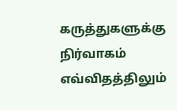கருத்துகளுக்கு நிர்வாகம் எவ்விதத்திலும்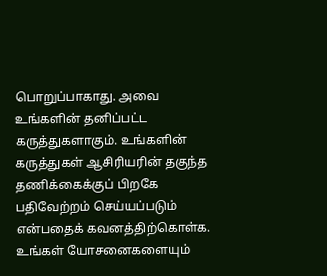பொறுப்பாகாது. அவை உங்களின் தனிப்பட்ட கருத்துகளாகும். உங்களின் கருத்துகள் ஆசிரியரின் தகுந்த தணிக்கைக்குப் பிறகே பதிவேற்றம் செய்யப்படும் என்பதைக் கவனத்திற்கொள்க. உங்கள் யோசனைகளையும்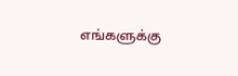எங்களுக்கு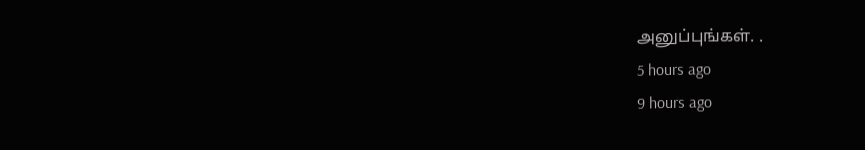அனுப்புங்கள். .
5 hours ago
9 hours ago